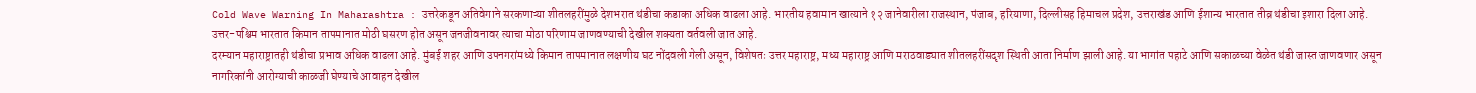Cold Wave Warning In Maharashtra : उत्तरेकडून अतिवेगाने सरकणाऱ्या शीतलहरींमुळे देशभरात थंडीचा कडाका अधिक वाढला आहे. भारतीय हवामान खात्याने १२ जानेवारीला राजस्थान, पंजाब, हरियाणा, दिल्लीसह हिमाचल प्रदेश, उत्तराखंड आणि ईशान्य भारतात तीव्र थंडीचा इशारा दिला आहे. उत्तर-पश्चिम भारतात किमान तापमानात मोठी घसरण होत असून जनजीवनावर त्याचा मोठा परिणाम जाणवण्याची देखील शक्यता वर्तवली जात आहे.
दरम्यान महाराष्ट्रातही थंडीचा प्रभाव अधिक वाढला आहे. मुंबई शहर आणि उपनगरांमध्ये किमान तापमानात लक्षणीय घट नोंदवली गेली असून, विशेषतः उत्तर महाराष्ट्र, मध्य महाराष्ट्र आणि मराठवाड्यात शीतलहरींसदृश स्थिती आता निर्माण झाली आहे. या भागांत पहाटे आणि सकाळच्या वेळेत थंडी जास्त जाणवणार असून नागरिकांनी आरोग्याची काळजी घेण्याचे आवाहन देखील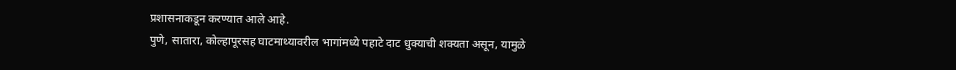प्रशासनाकडून करण्यात आले आहे.
पुणे, सातारा, कोल्हापूरसह घाटमाथ्यावरील भागांमध्ये पहाटे दाट धुक्याची शक्यता असून, यामुळे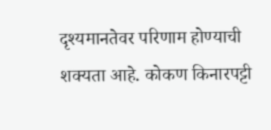दृश्यमानतेवर परिणाम होण्याची शक्यता आहे. कोकण किनारपट्टी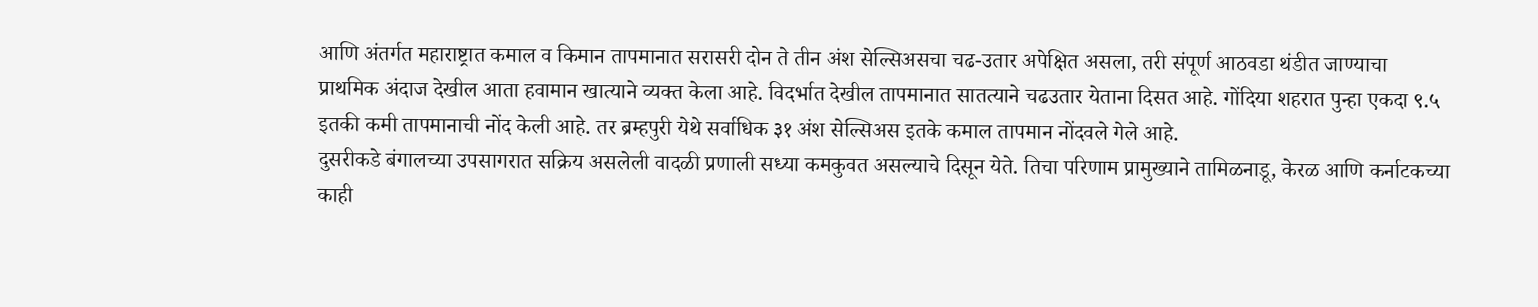आणि अंतर्गत महाराष्ट्रात कमाल व किमान तापमानात सरासरी दोन ते तीन अंश सेल्सिअसचा चढ-उतार अपेक्षित असला, तरी संपूर्ण आठवडा थंडीत जाण्याचा प्राथमिक अंदाज देखील आता हवामान खात्याने व्यक्त केला आहे. विदर्भात देखील तापमानात सातत्याने चढउतार येताना दिसत आहे. गोंदिया शहरात पुन्हा एकदा ९.५ इतकी कमी तापमानाची नोंद केली आहे. तर ब्रम्हपुरी येथे सर्वाधिक ३१ अंश सेल्सिअस इतके कमाल तापमान नोंदवले गेले आहे.
दुसरीकडे बंगालच्या उपसागरात सक्रिय असलेली वादळी प्रणाली सध्या कमकुवत असल्याचे दिसून येते. तिचा परिणाम प्रामुख्याने तामिळनाडू, केरळ आणि कर्नाटकच्या काही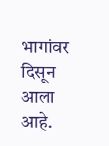भागांवर दिसून आला आहे.